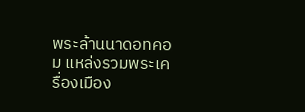พระล้านนาดอทคอม แหล่งรวมพระเครื่องเมือง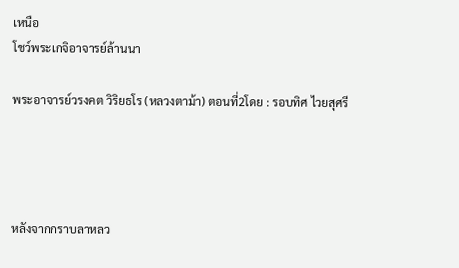เหนือ
โชว์พระเกจิอาจารย์ล้านนา

พระอาจารย์วรงคต วิริยธโร (หลวงตาม้า) ตอนที่2โดย : รอบทิศ ไวยสุศรี




หลังจากกราบลาหลว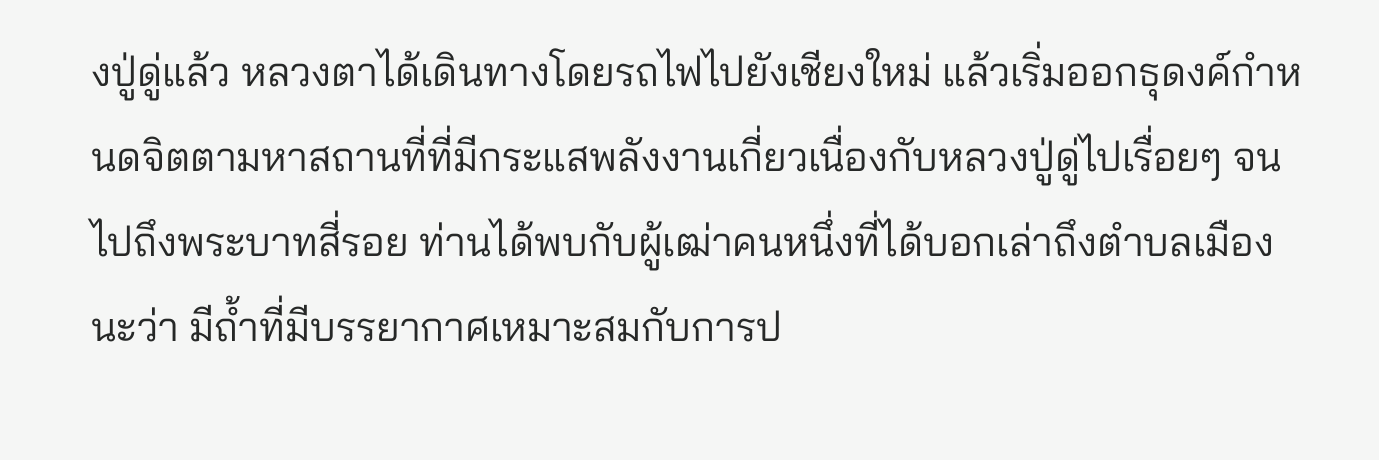งปู่ดู่แล้ว หลวงตาได้เดินทางโดยรถไฟไปยังเชียงใหม่ แล้วเริ่มออกธุดงค์กำหนดจิตตามหาสถานที่ที่มีกระแสพลังงานเกี่ยวเนื่องกับหลวงปู่ดู่ไปเรื่อยๆ จนไปถึงพระบาทสี่รอย ท่านได้พบกับผู้เฒ่าคนหนึ่งที่ได้บอกเล่าถึงตำบลเมืองนะว่า มีถ้ำที่มีบรรยากาศเหมาะสมกับการป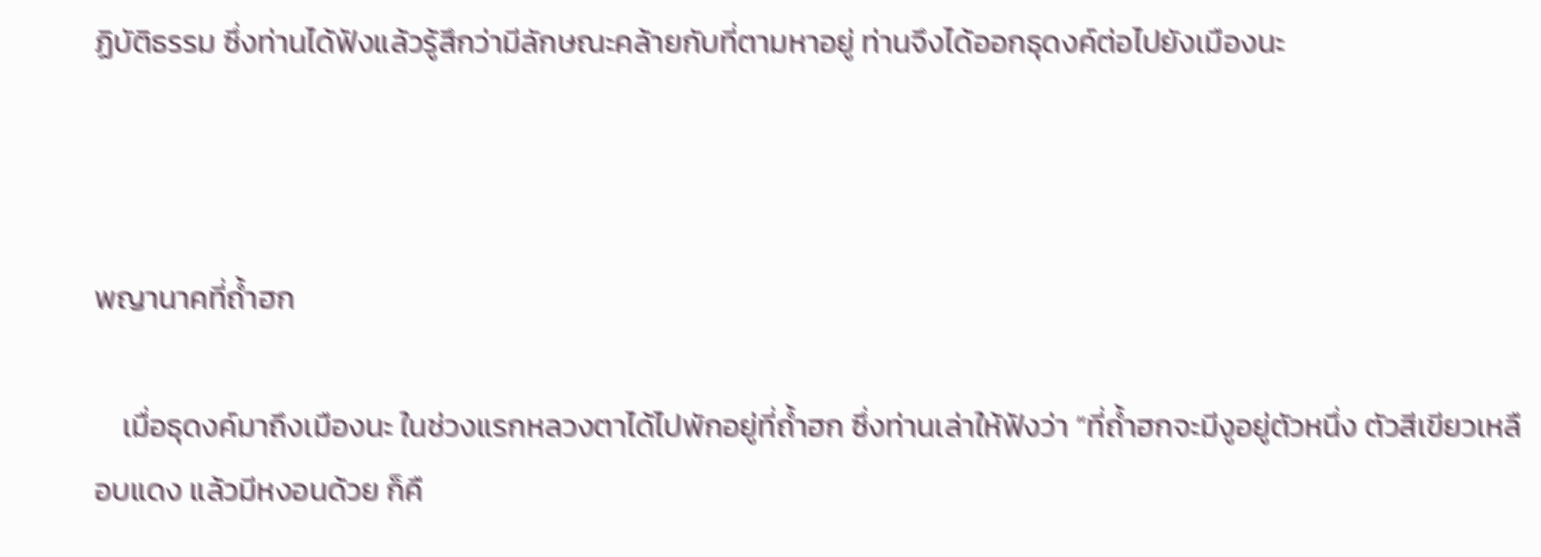ฏิบัติธรรม ซึ่งท่านได้ฟังแล้วรู้สึกว่ามีลักษณะคล้ายกับที่ตามหาอยู่ ท่านจึงได้ออกธุดงค์ต่อไปยังเมืองนะ



พญานาคที่ถ้ำฮก

    เมื่อธุดงค์มาถึงเมืองนะ ในช่วงแรกหลวงตาได้ไปพักอยู่ที่ถ้ำฮก ซึ่งท่านเล่าให้ฟังว่า “ที่ถ้ำฮกจะมีงูอยู่ตัวหนึ่ง ตัวสีเขียวเหลือบแดง แล้วมีหงอนด้วย ก็คื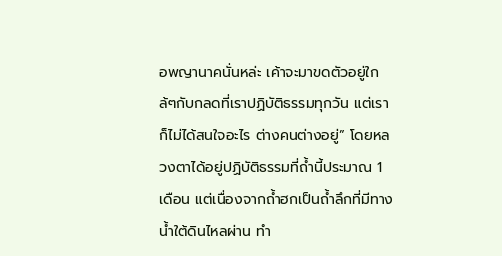อพญานาคนั่นหล่ะ เค้าจะมาขดตัวอยู่ใกล้ๆกับกลดที่เราปฏิบัติธรรมทุกวัน แต่เราก็ไม่ได้สนใจอะไร ต่างคนต่างอยู่” โดยหลวงตาได้อยู่ปฏิบัติธรรมที่ถ้ำนี้ประมาณ 1 เดือน แต่เนื่องจากถ้ำฮกเป็นถ้ำลึกที่มีทางน้ำใต้ดินไหลผ่าน ทำ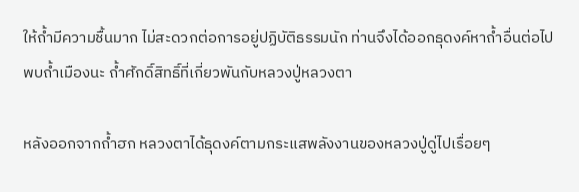ให้ถ้ำมีความชื้นมาก ไม่สะดวกต่อการอยู่ปฏิบัติธรรมนัก ท่านจึงได้ออกธุดงค์หาถ้ำอื่นต่อไป
พบถ้ำเมืองนะ ถ้ำศักดิ์สิทธิ์ที่เกี่ยวพันกับหลวงปู่หลวงตา

หลังออกจากถ้ำฮก หลวงตาได้ธุดงค์ตามกระแสพลังงานของหลวงปู่ดู่ไปเรื่อยๆ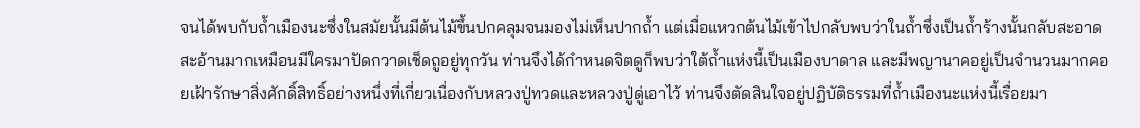จนได้พบกับถ้ำเมืองนะซึ่งในสมัยนั้นมีต้นไม้ขึ้นปกคลุมจนมองไม่เห็นปากถ้ำ แต่เมื่อแหวกต้นไม้เข้าไปกลับพบว่าในถ้ำซึ่งเป็นถ้ำร้างนั้นกลับสะอาดสะอ้านมากเหมือนมีใครมาปัดกวาดเช็ดถูอยู่ทุกวัน ท่านจึงได้กำหนดจิตดูก็พบว่าใต้ถ้ำแห่งนี้เป็นเมืองบาดาล และมีพญานาคอยู่เป็นจำนวนมากคอยเฝ้ารักษาสิ่งศักดิ์สิทธิ์อย่างหนึ่งที่เกี่ยวเนื่องกับหลวงปู่ทวดและหลวงปู่ดู่เอาไว้ ท่านจึงตัดสินใจอยู่ปฏิบัติธรรมที่ถ้ำเมืองนะแห่งนี้เรื่อยมา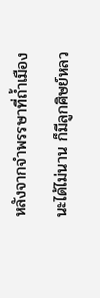หลังจากจำพรรษาที่ถ้ำเมืองนะได้ไม่นาน ก็มีลูกศิษย์หลว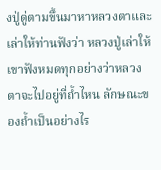งปู่ดู่ตามขึ้นมาหาหลวงตาและเล่าให้ท่านฟังว่า หลวงปู่เล่าให้เขาฟังหมดทุกอย่างว่าหลวงตาจะไปอยู่ที่ถ้ำไหน ลักษณะของถ้ำเป็นอย่างไร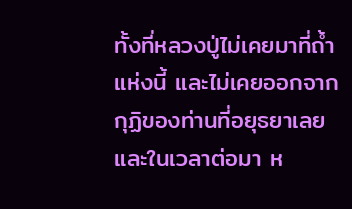ทั้งที่หลวงปู่ไม่เคยมาที่ถ้ำแห่งนี้ และไม่เคยออกจากกุฏิของท่านที่อยุธยาเลย และในเวลาต่อมา ห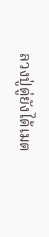ลวงปู่ดู่ยังได้เมต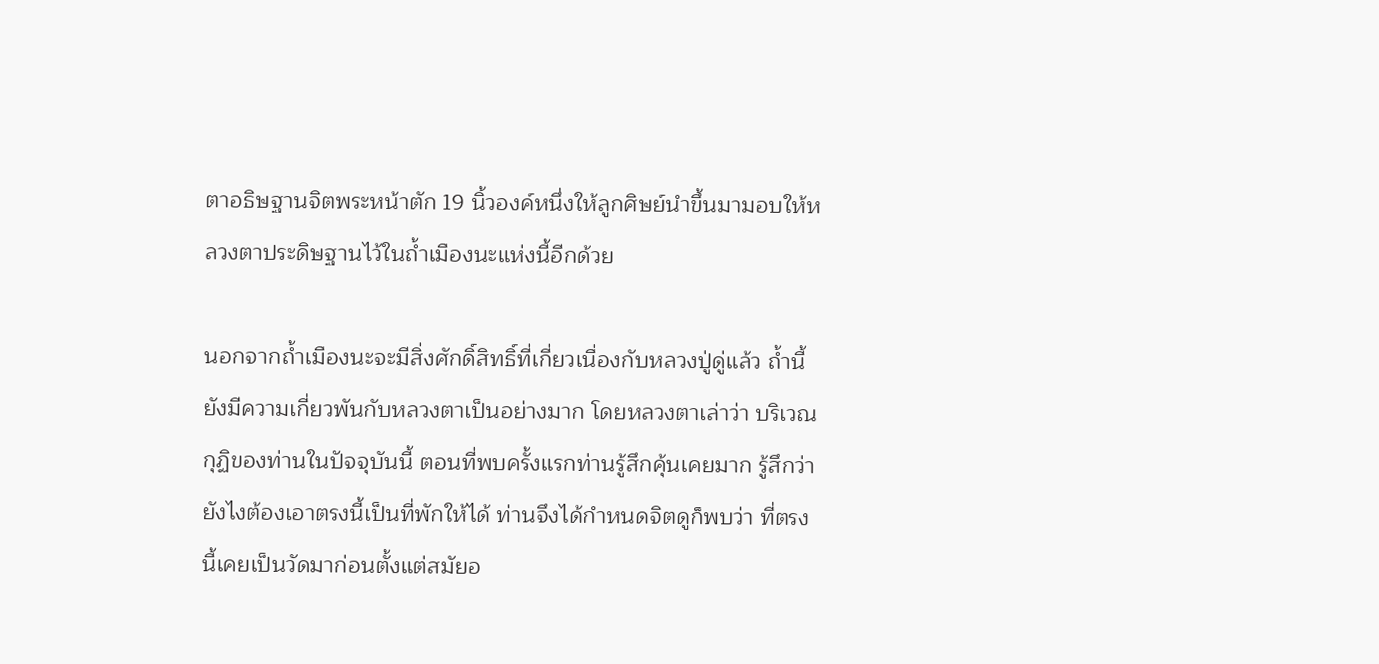ตาอธิษฐานจิตพระหน้าตัก 19 นิ้วองค์หนึ่งให้ลูกศิษย์นำขึ้นมามอบให้หลวงตาประดิษฐานไว้ในถ้ำเมืองนะแห่งนี้อีกด้วย

นอกจากถ้ำเมืองนะจะมีสิ่งศักดิ์สิทธิ์ที่เกี่ยวเนื่องกับหลวงปู่ดู่แล้ว ถ้ำนี้ยังมีความเกี่ยวพันกับหลวงตาเป็นอย่างมาก โดยหลวงตาเล่าว่า บริเวณกุฏิของท่านในปัจจุบันนี้ ตอนที่พบครั้งแรกท่านรู้สึกคุ้นเคยมาก รู้สึกว่ายังไงต้องเอาตรงนี้เป็นที่พักให้ได้ ท่านจึงได้กำหนดจิตดูก็พบว่า ที่ตรงนี้เคยเป็นวัดมาก่อนตั้งแต่สมัยอ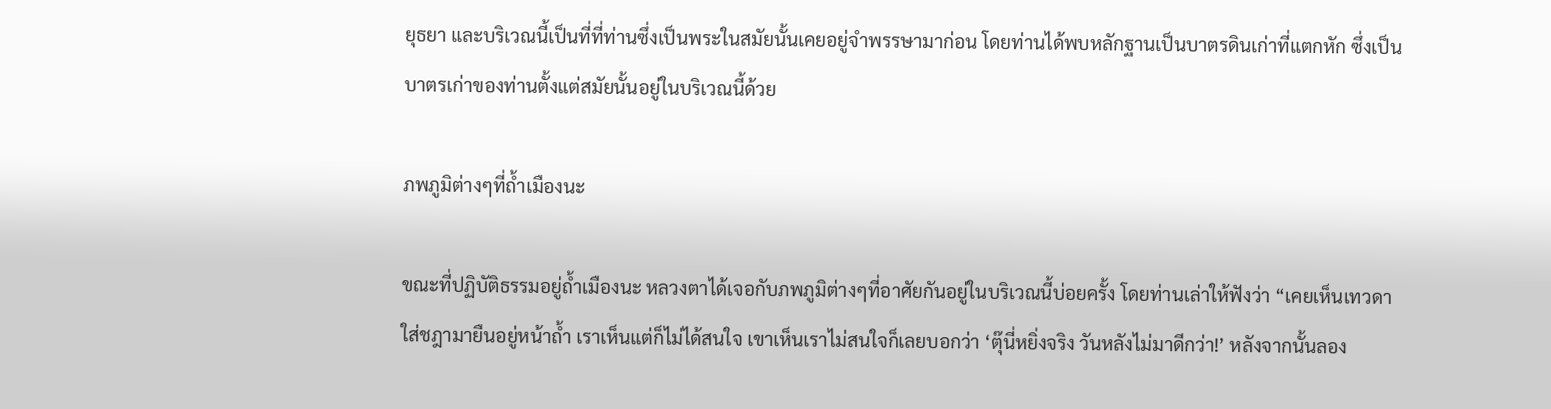ยุธยา และบริเวณนี้เป็นที่ที่ท่านซึ่งเป็นพระในสมัยนั้นเคยอยู่จำพรรษามาก่อน โดยท่านได้พบหลักฐานเป็นบาตรดินเก่าที่แตกหัก ซึ่งเป็นบาตรเก่าของท่านตั้งแต่สมัยนั้นอยู่ในบริเวณนี้ด้วย

ภพภูมิต่างๆที่ถ้ำเมืองนะ

ขณะที่ปฏิบัติธรรมอยู่ถ้ำเมืองนะ หลวงตาได้เจอกับภพภูมิต่างๆที่อาศัยกันอยู่ในบริเวณนี้บ่อยครั้ง โดยท่านเล่าให้ฟังว่า “เคยเห็นเทวดาใส่ชฎามายืนอยู่หน้าถ้ำ เราเห็นแต่ก็ไม่ได้สนใจ เขาเห็นเราไม่สนใจก็เลยบอกว่า ‘ตุ๊นี่หยิ่งจริง วันหลังไม่มาดีกว่า!’ หลังจากนั้นลอง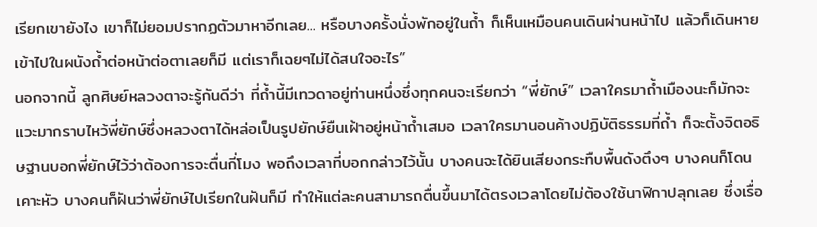เรียกเขายังไง เขาก็ไม่ยอมปรากฏตัวมาหาอีกเลย... หรือบางครั้งนั่งพักอยู่ในถ้ำ ก็เห็นเหมือนคนเดินผ่านหน้าไป แล้วก็เดินหายเข้าไปในผนังถ้ำต่อหน้าต่อตาเลยก็มี แต่เราก็เฉยๆไม่ได้สนใจอะไร”
นอกจากนี้ ลูกศิษย์หลวงตาจะรู้กันดีว่า ที่ถ้ำนี้มีเทวดาอยู่ท่านหนึ่งซึ่งทุกคนจะเรียกว่า “พี่ยักษ์” เวลาใครมาถ้ำเมืองนะก็มักจะแวะมากราบไหว้พี่ยักษ์ซึ่งหลวงตาได้หล่อเป็นรูปยักษ์ยืนเฝ้าอยู่หน้าถ้ำเสมอ เวลาใครมานอนค้างปฏิบัติธรรมที่ถ้ำ ก็จะตั้งจิตอธิษฐานบอกพี่ยักษ์ไว้ว่าต้องการจะตื่นกี่โมง พอถึงเวลาที่บอกกล่าวไว้นั้น บางคนจะได้ยินเสียงกระทืบพื้นดังตึงๆ บางคนก็โดนเคาะหัว บางคนก็ฝันว่าพี่ยักษ์ไปเรียกในฝันก็มี ทำให้แต่ละคนสามารถตื่นขึ้นมาได้ตรงเวลาโดยไม่ต้องใช้นาฬิกาปลุกเลย ซึ่งเรื่อ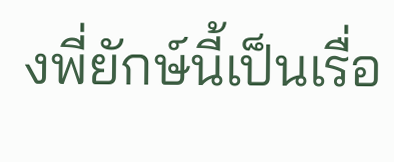งพี่ยักษ์นี้เป็นเรื่อ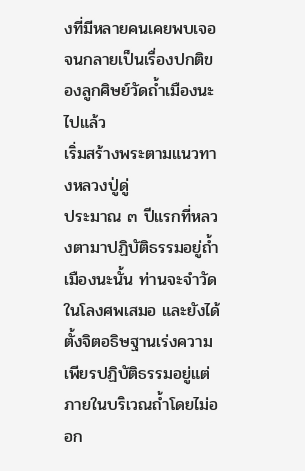งที่มีหลายคนเคยพบเจอจนกลายเป็นเรื่องปกติของลูกศิษย์วัดถ้ำเมืองนะไปแล้ว
เริ่มสร้างพระตามแนวทางหลวงปู่ดู่
ประมาณ ๓ ปีแรกที่หลวงตามาปฏิบัติธรรมอยู่ถ้ำเมืองนะนั้น ท่านจะจำวัดในโลงศพเสมอ และยังได้ตั้งจิตอธิษฐานเร่งความเพียรปฏิบัติธรรมอยู่แต่ภายในบริเวณถ้ำโดยไม่ออก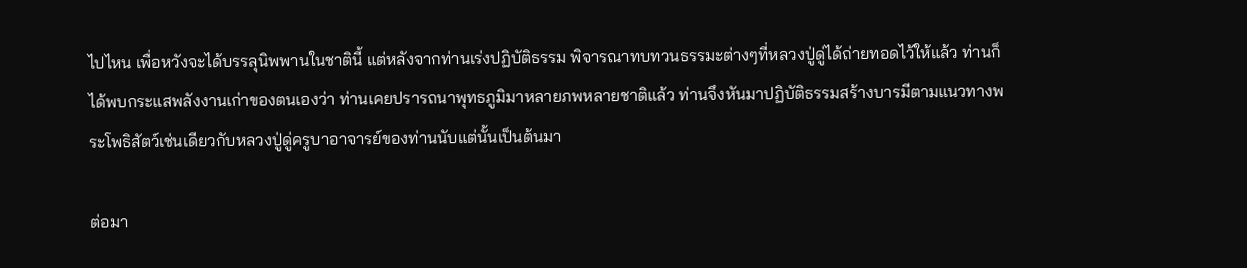ไปไหน เพื่อหวังจะได้บรรลุนิพพานในชาตินี้ แต่หลังจากท่านเร่งปฏิบัติธรรม พิจารณาทบทวนธรรมะต่างๆที่หลวงปู่ดู่ได้ถ่ายทอดไว้ให้แล้ว ท่านก็ได้พบกระแสพลังงานเก่าของตนเองว่า ท่านเคยปรารถนาพุทธภูมิมาหลายภพหลายชาติแล้ว ท่านจึงหันมาปฏิบัติธรรมสร้างบารมีตามแนวทางพระโพธิสัตว์เช่นเดียวกับหลวงปู่ดู่ครูบาอาจารย์ของท่านนับแต่นั้นเป็นต้นมา

ต่อมา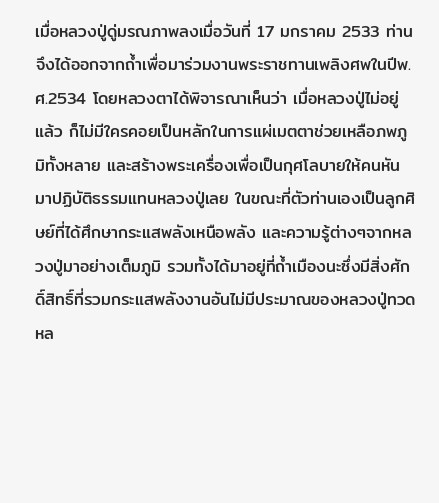เมื่อหลวงปู่ดู่มรณภาพลงเมื่อวันที่ 17 มกราคม 2533 ท่านจึงได้ออกจากถ้ำเพื่อมาร่วมงานพระราชทานเพลิงศพในปีพ.ศ.2534 โดยหลวงตาได้พิจารณาเห็นว่า เมื่อหลวงปู่ไม่อยู่แล้ว ก็ไม่มีใครคอยเป็นหลักในการแผ่เมตตาช่วยเหลือภพภูมิทั้งหลาย และสร้างพระเครื่องเพื่อเป็นกุศโลบายให้คนหันมาปฏิบัติธรรมแทนหลวงปู่เลย ในขณะที่ตัวท่านเองเป็นลูกศิษย์ที่ได้ศึกษากระแสพลังเหนือพลัง และความรู้ต่างๆจากหลวงปู่มาอย่างเต็มภูมิ รวมทั้งได้มาอยู่ที่ถ้ำเมืองนะซึ่งมีสิ่งศักดิ์สิทธิ์ที่รวมกระแสพลังงานอันไม่มีประมาณของหลวงปู่ทวดหล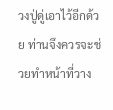วงปู่ดู่เอาไว้อีกด้วย ท่านจึงควรจะช่วยทำหน้าที่วาง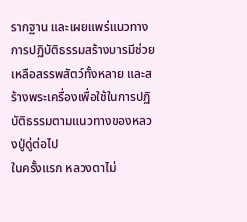รากฐาน และเผยแพร่แนวทางการปฏิบัติธรรมสร้างบารมีช่วยเหลือสรรพสัตว์ทั้งหลาย และสร้างพระเครื่องเพื่อใช้ในการปฏิบัติธรรมตามแนวทางของหลวงปู่ดู่ต่อไป
ในครั้งแรก หลวงตาไม่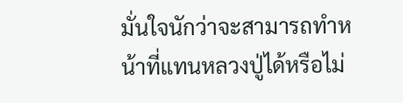มั่นใจนักว่าจะสามารถทำหน้าที่แทนหลวงปู่ได้หรือไม่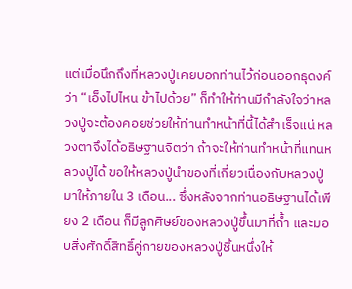แต่เมื่อนึกถึงที่หลวงปู่เคยบอกท่านไว้ก่อนออกธุดงค์ว่า “เอ็งไปไหน ข้าไปด้วย” ก็ทำให้ท่านมีกำลังใจว่าหลวงปู่จะต้องคอยช่วยให้ท่านทำหน้าที่นี้ได้สำเร็จแน่ หลวงตาจึงได้อธิษฐานจิตว่า ถ้าจะให้ท่านทำหน้าที่แทนหลวงปู่ได้ ขอให้หลวงปู่นำของที่เกี่ยวเนื่องกับหลวงปู่มาให้ภายใน 3 เดือน... ซึ่งหลังจากท่านอธิษฐานได้เพียง 2 เดือน ก็มีลูกศิษย์ของหลวงปู่ขึ้นมาที่ถ้ำ และมอบสิ่งศักดิ์สิทธิ์คู่กายของหลวงปู่ชิ้นหนึ่งให้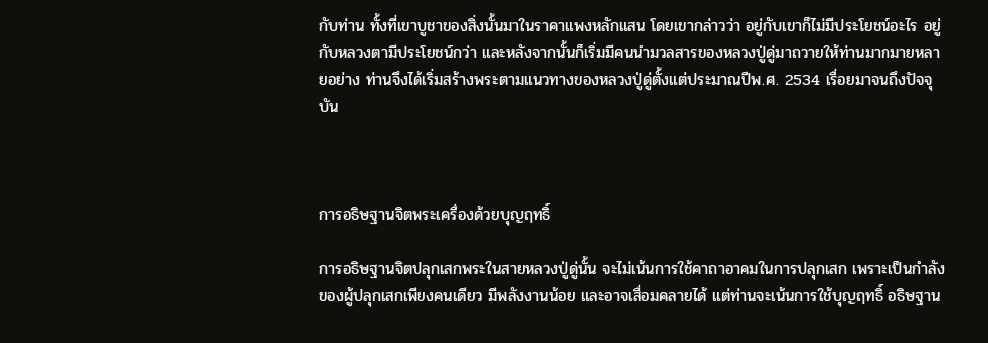กับท่าน ทั้งที่เขาบูชาของสิ่งนั้นมาในราคาแพงหลักแสน โดยเขากล่าวว่า อยู่กับเขาก็ไม่มีประโยชน์อะไร อยู่กับหลวงตามีประโยชน์กว่า และหลังจากนั้นก็เริ่มมีคนนำมวลสารของหลวงปู่ดู่มาถวายให้ท่านมากมายหลายอย่าง ท่านจึงได้เริ่มสร้างพระตามแนวทางของหลวงปู่ดู่ตั้งแต่ประมาณปีพ.ศ. 2534 เรื่อยมาจนถึงปัจจุบัน



การอธิษฐานจิตพระเครื่องด้วยบุญฤทธิ์

การอธิษฐานจิตปลุกเสกพระในสายหลวงปู่ดู่นั้น จะไม่เน้นการใช้คาถาอาคมในการปลุกเสก เพราะเป็นกำลังของผู้ปลุกเสกเพียงคนเดียว มีพลังงานน้อย และอาจเสื่อมคลายได้ แต่ท่านจะเน้นการใช้บุญฤทธิ์ อธิษฐาน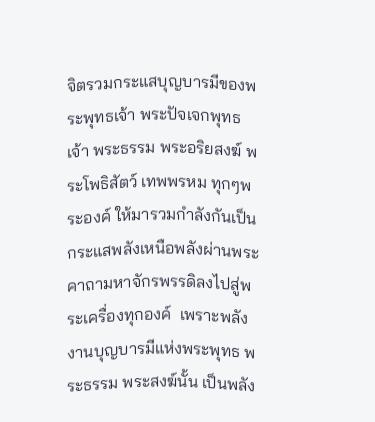จิตรวมกระแสบุญบารมีของพระพุทธเจ้า พระปัจเจกพุทธเจ้า พระธรรม พระอริยสงฆ์ พระโพธิสัตว์ เทพพรหม ทุกๆพระองค์ ให้มารวมกำลังกันเป็นกระแสพลังเหนือพลังผ่านพระคาถามหาจักรพรรดิลงไปสู่พระเครื่องทุกองค์  เพราะพลังงานบุญบารมีแห่งพระพุทธ พระธรรม พระสงฆ์นั้น เป็นพลัง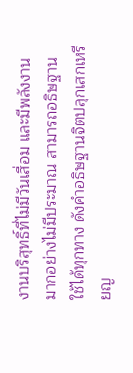งานบริสุทธิ์ที่ไม่มีวันเสื่อม และมีพลังงานมากอย่างไม่มีประมาณ สามารถอธิษฐานใช้ได้ทุกทาง ดังคำอธิษฐานจิตปลุกเสกเหรียญ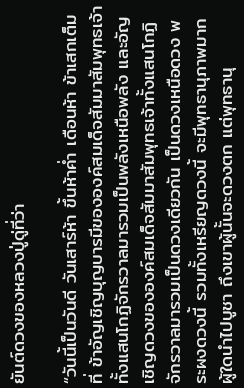ยันต์ดวงของหลวงปู่ดู่ที่ว่า

“วันนี้เป็นวันดี วันเสาร์ห้า ขึ้นห้าค่ำ เดือนห้า ข้าเสกเต็มที่ ข้าอัญเชิญบุญบารมีขององค์สมเด็จสัมมาสัมพุทธเจ้าทั้งแสนโกฏิจักรวาลมารวมเป็นพลังเหนือพลัง และอัญเชิญดวงขององค์สมเด็จสัมมาสัมพุทธเจ้าทั้งแสนโกฏิจักรวาลมารวมเป็นดวงเดียวกัน เป็นดวงเหนือดวง พระผงดวงนี้ รวมทั้งเหรียญดวงนี้ จะมีพุทธานุภาพมาก ผู้ใดนำไปบูชา ถึงเขาผู้นั้นจะดวงตก แต่พุทธานุ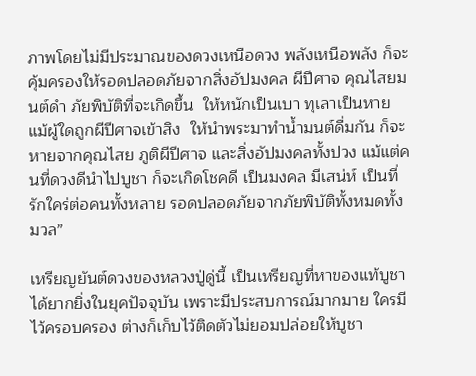ภาพโดยไม่มีประมาณของดวงเหนือดวง พลังเหนือพลัง ก็จะคุ้มครองให้รอดปลอดภัยจากสิ่งอัปมงคล ผีปีศาจ คุณไสยมนต์ดำ ภัยพิบัติที่จะเกิดขึ้น  ให้หนักเป็นเบา ทุเลาเป็นหาย แม้ผู้ใดถูกผีปีศาจเข้าสิง  ให้นำพระมาทำน้ำมนต์ดื่มกัน ก็จะหายจากคุณไสย ภูติผีปีศาจ และสิ่งอัปมงคลทั้งปวง แม้แต่คนที่ดวงดีนำไปบูชา ก็จะเกิดโชคดี เป็นมงคล มีเสน่ห์ เป็นที่รักใคร่ต่อคนทั้งหลาย รอดปลอดภัยจากภัยพิบัติทั้งหมดทั้งมวล”

เหรียญยันต์ดวงของหลวงปู่ดู่นี้ เป็นเหรียญที่หาของแท้บูชาได้ยากยิ่งในยุคปัจจุบัน เพราะมีประสบการณ์มากมาย ใครมีไว้ครอบครอง ต่างก็เก็บไว้ติดตัวไม่ยอมปล่อยให้บูชา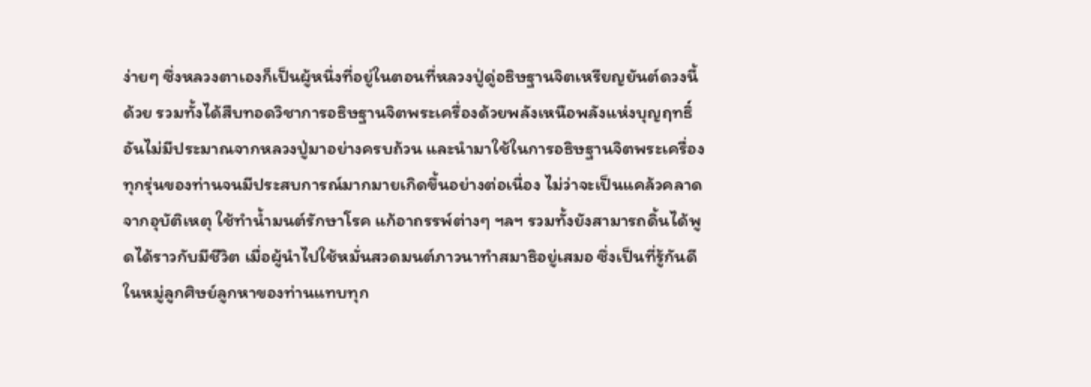ง่ายๆ ซึ่งหลวงตาเองก็เป็นผู้หนึ่งที่อยู่ในตอนที่หลวงปู่ดู่อธิษฐานจิตเหรียญยันต์ดวงนี้ด้วย รวมทั้งได้สืบทอดวิชาการอธิษฐานจิตพระเครื่องด้วยพลังเหนือพลังแห่งบุญฤทธิ์อันไม่มีประมาณจากหลวงปู่มาอย่างครบถ้วน และนำมาใช้ในการอธิษฐานจิตพระเครื่องทุกรุ่นของท่านจนมีประสบการณ์มากมายเกิดขึ้นอย่างต่อเนื่อง ไม่ว่าจะเป็นแคล้วคลาดจากอุบัติเหตุ ใช้ทำน้ำมนต์รักษาโรค แก้อาถรรพ์ต่างๆ ฯลฯ รวมทั้งยังสามารถดิ้นได้พูดได้ราวกับมีชีวิต เมื่อผู้นำไปใช้หมั่นสวดมนต์ภาวนาทำสมาธิอยู่เสมอ ซึ่งเป็นที่รู้กันดีในหมู่ลูกศิษย์ลูกหาของท่านแทบทุก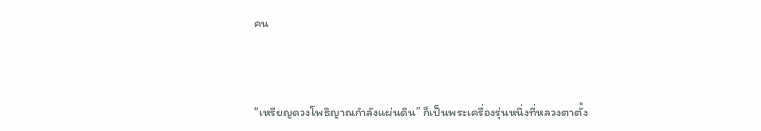คน



“เหรียญดวงโพธิญาณกำลังแผ่นดิน” ก็เป็นพระเครื่องรุ่นหนึ่งที่หลวงตาตั้ง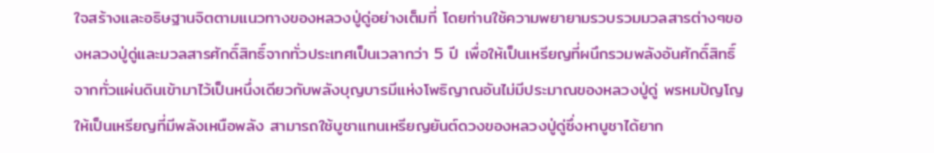ใจสร้างและอธิษฐานจิตตามแนวทางของหลวงปู่ดู่อย่างเต็มที่ โดยท่านใช้ความพยายามรวบรวมมวลสารต่างๆของหลวงปู่ดู่และมวลสารศักดิ์สิทธิ์จากทั่วประเทศเป็นเวลากว่า 5 ปี เพื่อให้เป็นเหรียญที่ผนึกรวมพลังอันศักดิ์สิทธิ์จากทั่วแผ่นดินเข้ามาไว้เป็นหนึ่งเดียวกับพลังบุญบารมีแห่งโพธิญาณอันไม่มีประมาณของหลวงปู่ดู่ พรหมปัญโญ ให้เป็นเหรียญที่มีพลังเหนือพลัง สามารถใช้บูชาแทนเหรียญยันต์ดวงของหลวงปู่ดู่ซึ่งหาบูชาได้ยาก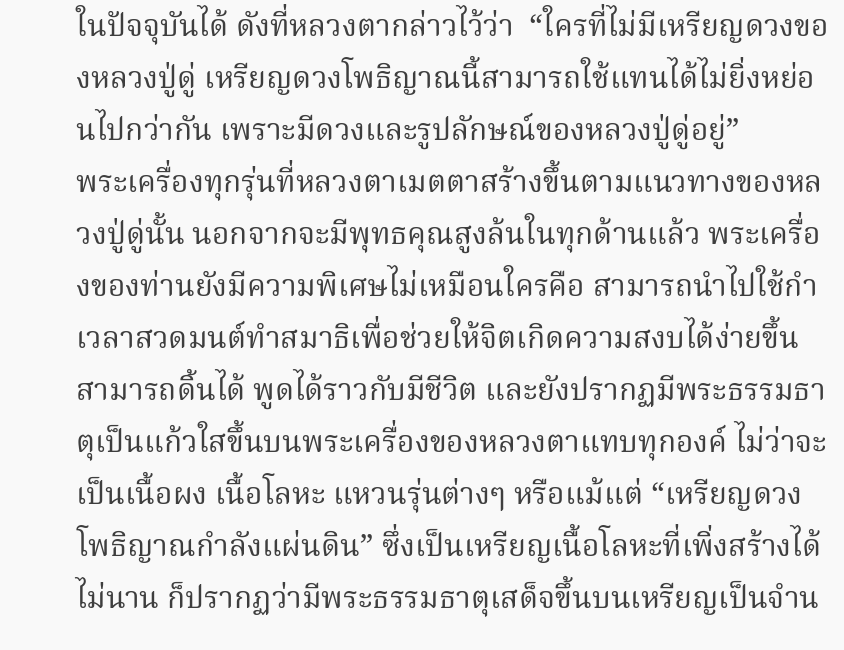ในปัจจุบันได้ ดังที่หลวงตากล่าวไว้ว่า  “ใครที่ไม่มีเหรียญดวงของหลวงปู่ดู่ เหรียญดวงโพธิญาณนี้สามารถใช้แทนได้ไม่ยิ่งหย่อนไปกว่ากัน เพราะมีดวงและรูปลักษณ์ของหลวงปู่ดู่อยู่”
พระเครื่องทุกรุ่นที่หลวงตาเมตตาสร้างขึ้นตามแนวทางของหลวงปู่ดู่นั้น นอกจากจะมีพุทธคุณสูงล้นในทุกด้านแล้ว พระเครื่องของท่านยังมีความพิเศษไม่เหมือนใครคือ สามารถนำไปใช้กำเวลาสวดมนต์ทำสมาธิเพื่อช่วยให้จิตเกิดความสงบได้ง่ายขึ้น สามารถดิ้นได้ พูดได้ราวกับมีชีวิต และยังปรากฏมีพระธรรมธาตุเป็นแก้วใสขึ้นบนพระเครื่องของหลวงตาแทบทุกองค์ ไม่ว่าจะเป็นเนื้อผง เนื้อโลหะ แหวนรุ่นต่างๆ หรือแม้แต่ “เหรียญดวงโพธิญาณกำลังแผ่นดิน” ซึ่งเป็นเหรียญเนื้อโลหะที่เพิ่งสร้างได้ไม่นาน ก็ปรากฏว่ามีพระธรรมธาตุเสด็จขึ้นบนเหรียญเป็นจำน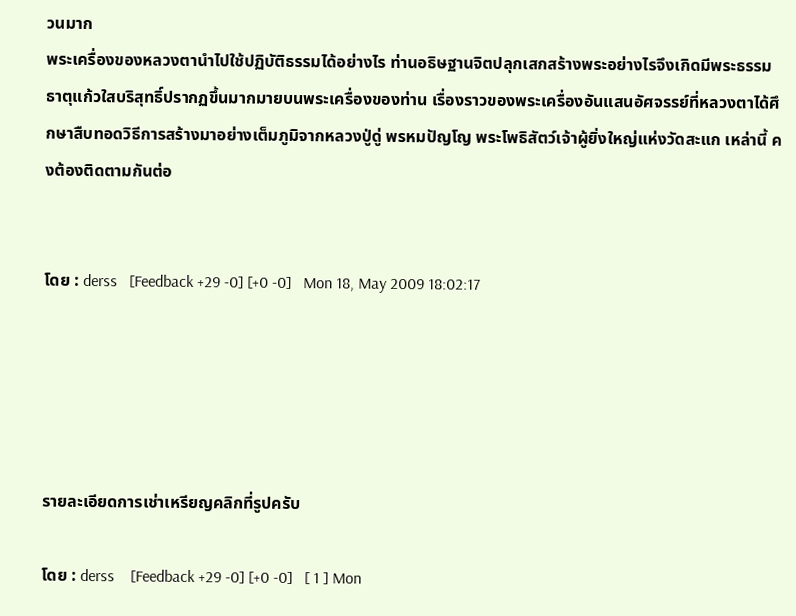วนมาก
พระเครื่องของหลวงตานำไปใช้ปฏิบัติธรรมได้อย่างไร ท่านอธิษฐานจิตปลุกเสกสร้างพระอย่างไรจึงเกิดมีพระธรรมธาตุแก้วใสบริสุทธิ์ปรากฏขึ้นมากมายบนพระเครื่องของท่าน เรื่องราวของพระเครื่องอันแสนอัศจรรย์ที่หลวงตาได้ศึกษาสืบทอดวิธีการสร้างมาอย่างเต็มภูมิจากหลวงปู่ดู่ พรหมปัญโญ พระโพธิสัตว์เจ้าผู้ยิ่งใหญ่แห่งวัดสะแก เหล่านี้ คงต้องติดตามกันต่อ


โดย : derss   [Feedback +29 -0] [+0 -0]   Mon 18, May 2009 18:02:17





รายละเอียดการเช่าเหรียญคลิกที่รูปครับ

โดย : derss    [Feedback +29 -0] [+0 -0]   [ 1 ] Mon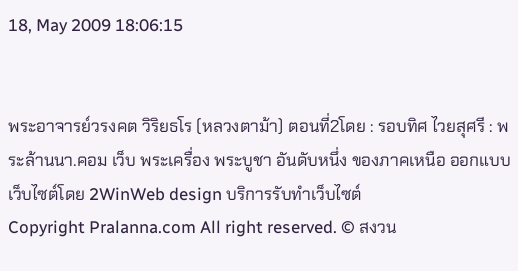18, May 2009 18:06:15


พระอาจารย์วรงคต วิริยธโร (หลวงตาม้า) ตอนที่2โดย : รอบทิศ ไวยสุศรี : พระล้านนา.คอม เว็บ พระเครื่อง พระบูชา อันดับหนึ่ง ของภาคเหนือ ออกแบบเว็บไซต์โดย 2WinWeb design บริการรับทำเว็บไซต์
Copyright Pralanna.com All right reserved. © สงวน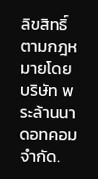ลิขสิทธิ์ตามกฎหมายโดย บริษัท พระล้านนาดอทคอม จำกัด.